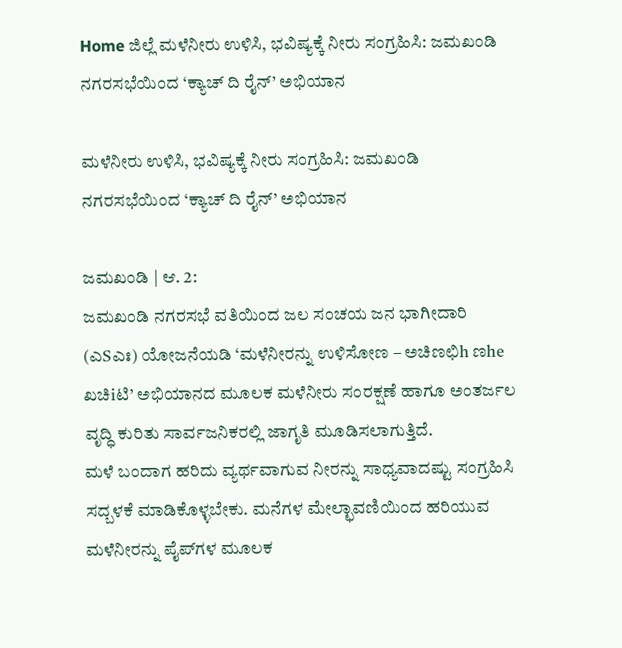Home ಜಿಲ್ಲೆ ಮಳೆನೀರು ಉಳಿಸಿ, ಭವಿಷ್ಯಕ್ಕೆ ನೀರು ಸಂಗ್ರಹಿಸಿ: ಜಮಖಂಡಿ ನಗರಸಭೆಯಿಂದ ‘ಕ್ಯಾಚ್ ದಿ ರೈನ್’ ಅಭಿಯಾನ

ಮಳೆನೀರು ಉಳಿಸಿ, ಭವಿಷ್ಯಕ್ಕೆ ನೀರು ಸಂಗ್ರಹಿಸಿ: ಜಮಖಂಡಿ ನಗರಸಭೆಯಿಂದ ‘ಕ್ಯಾಚ್ ದಿ ರೈನ್’ ಅಭಿಯಾನ

ಜಮಖಂಡಿ | ಆ. 2:
ಜಮಖಂಡಿ ನಗರಸಭೆ ವತಿಯಿಂದ ಜಲ ಸಂಚಯ ಜನ ಭಾಗೀದಾರಿ (ಎSಎಃ) ಯೋಜನೆಯಡಿ ‘ಮಳೆನೀರನ್ನು ಉಳಿಸೋಣ – ಅಚಿಣಛಿh ಣhe ಖಚಿiಟಿ’ ಅಭಿಯಾನದ ಮೂಲಕ ಮಳೆನೀರು ಸಂರಕ್ಷಣೆ ಹಾಗೂ ಅಂತರ್ಜಲ ವೃದ್ಧಿ ಕುರಿತು ಸಾರ್ವಜನಿಕರಲ್ಲಿ ಜಾಗೃತಿ ಮೂಡಿಸಲಾಗುತ್ತಿದೆ.
ಮಳೆ ಬಂದಾಗ ಹರಿದು ವ್ಯರ್ಥವಾಗುವ ನೀರನ್ನು ಸಾಧ್ಯವಾದಷ್ಟು ಸಂಗ್ರಹಿಸಿ ಸದ್ಬಳಕೆ ಮಾಡಿಕೊಳ್ಳಬೇಕು. ಮನೆಗಳ ಮೇಲ್ಛಾವಣಿಯಿಂದ ಹರಿಯುವ ಮಳೆನೀರನ್ನು ಪೈಪ್‍ಗಳ ಮೂಲಕ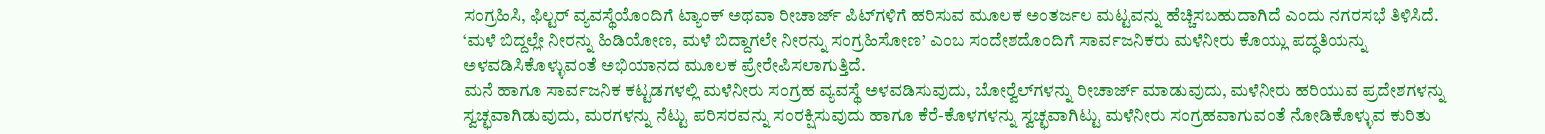ಸಂಗ್ರಹಿಸಿ, ಫಿಲ್ಟರ್ ವ್ಯವಸ್ಥೆಯೊಂದಿಗೆ ಟ್ಯಾಂಕ್ ಅಥವಾ ರೀಚಾರ್ಜ್ ಪಿಟ್‍ಗಳಿಗೆ ಹರಿಸುವ ಮೂಲಕ ಅಂತರ್ಜಲ ಮಟ್ಟವನ್ನು ಹೆಚ್ಚಿಸಬಹುದಾಗಿದೆ ಎಂದು ನಗರಸಭೆ ತಿಳಿಸಿದೆ.
‘ಮಳೆ ಬಿದ್ದಲ್ಲೇ ನೀರನ್ನು ಹಿಡಿಯೋಣ, ಮಳೆ ಬಿದ್ದಾಗಲೇ ನೀರನ್ನು ಸಂಗ್ರಹಿಸೋಣ’ ಎಂಬ ಸಂದೇಶದೊಂದಿಗೆ ಸಾರ್ವಜನಿಕರು ಮಳೆನೀರು ಕೊಯ್ಲು ಪದ್ಧತಿಯನ್ನು ಅಳವಡಿಸಿಕೊಳ್ಳುವಂತೆ ಅಭಿಯಾನದ ಮೂಲಕ ಪ್ರೇರೇಪಿಸಲಾಗುತ್ತಿದೆ.
ಮನೆ ಹಾಗೂ ಸಾರ್ವಜನಿಕ ಕಟ್ಟಡಗಳಲ್ಲಿ ಮಳೆನೀರು ಸಂಗ್ರಹ ವ್ಯವಸ್ಥೆ ಅಳವಡಿಸುವುದು, ಬೋರ್‍ವೆಲ್‍ಗಳನ್ನು ರೀಚಾರ್ಜ್ ಮಾಡುವುದು, ಮಳೆನೀರು ಹರಿಯುವ ಪ್ರದೇಶಗಳನ್ನು ಸ್ವಚ್ಛವಾಗಿಡುವುದು, ಮರಗಳನ್ನು ನೆಟ್ಟು ಪರಿಸರವನ್ನು ಸಂರಕ್ಷಿಸುವುದು ಹಾಗೂ ಕೆರೆ-ಕೊಳಗಳನ್ನು ಸ್ವಚ್ಛವಾಗಿಟ್ಟು ಮಳೆನೀರು ಸಂಗ್ರಹವಾಗುವಂತೆ ನೋಡಿಕೊಳ್ಳುವ ಕುರಿತು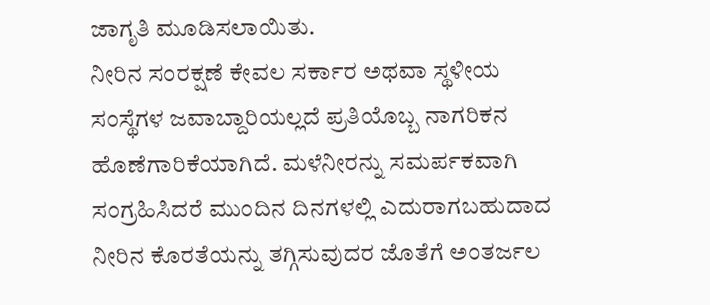ಜಾಗೃತಿ ಮೂಡಿಸಲಾಯಿತು.
ನೀರಿನ ಸಂರಕ್ಷಣೆ ಕೇವಲ ಸರ್ಕಾರ ಅಥವಾ ಸ್ಥಳೀಯ ಸಂಸ್ಥೆಗಳ ಜವಾಬ್ದಾರಿಯಲ್ಲದೆ ಪ್ರತಿಯೊಬ್ಬ ನಾಗರಿಕನ ಹೊಣೆಗಾರಿಕೆಯಾಗಿದೆ. ಮಳೆನೀರನ್ನು ಸಮರ್ಪಕವಾಗಿ ಸಂಗ್ರಹಿಸಿದರೆ ಮುಂದಿನ ದಿನಗಳಲ್ಲಿ ಎದುರಾಗಬಹುದಾದ ನೀರಿನ ಕೊರತೆಯನ್ನು ತಗ್ಗಿಸುವುದರ ಜೊತೆಗೆ ಅಂತರ್ಜಲ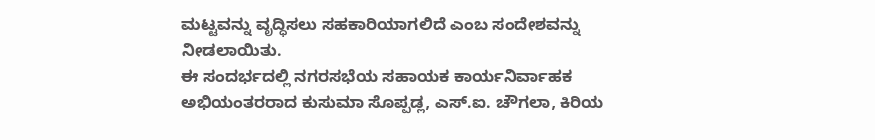ಮಟ್ಟವನ್ನು ವೃದ್ಧಿಸಲು ಸಹಕಾರಿಯಾಗಲಿದೆ ಎಂಬ ಸಂದೇಶವನ್ನು ನೀಡಲಾಯಿತು.
ಈ ಸಂದರ್ಭದಲ್ಲಿ ನಗರಸಭೆಯ ಸಹಾಯಕ ಕಾರ್ಯನಿರ್ವಾಹಕ ಅಭಿಯಂತರರಾದ ಕುಸುಮಾ ಸೊಪ್ಪಡ್ಲ, ಎಸ್.ಐ. ಚೌಗಲಾ, ಕಿರಿಯ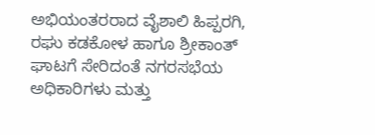ಅಭಿಯಂತರರಾದ ವೈಶಾಲಿ ಹಿಪ್ಪರಗಿ, ರಘು ಕಡಕೋಳ ಹಾಗೂ ಶ್ರೀಕಾಂತ್ ಘಾಟಗೆ ಸೇರಿದಂತೆ ನಗರಸಭೆಯ ಅಧಿಕಾರಿಗಳು ಮತ್ತು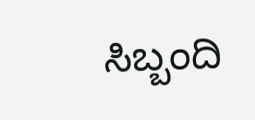ಸಿಬ್ಬಂದಿ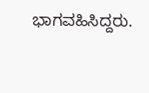ಭಾಗವಹಿಸಿದ್ದರು.